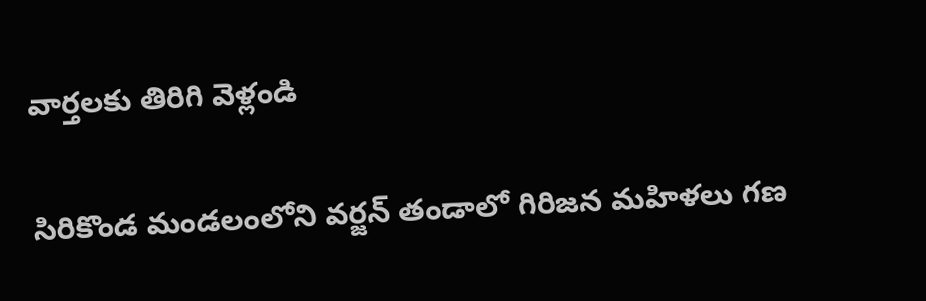వార్తలకు తిరిగి వెళ్లండి

సిరికొండ మండలంలోని వర్జన్ తండాలో గిరిజన మహిళలు గణ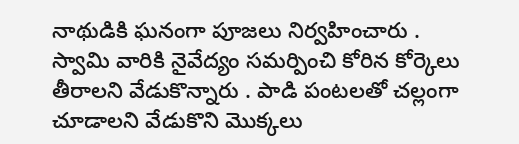నాథుడికి ఘనంగా పూజలు నిర్వహించారు .
స్వామి వారికి నైవేద్యం సమర్పించి కోరిన కోర్కెలు తీరాలని వేడుకొన్నారు . పాడి పంటలతో చల్లంగా చూడాలని వేడుకొని మొక్కలు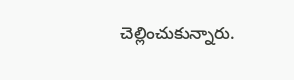చెల్లించుకున్నారు.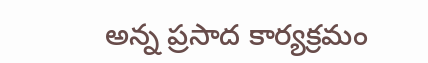అన్న ప్రసాద కార్యక్రమం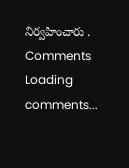నిర్వహించారు .
Comments
Loading comments...